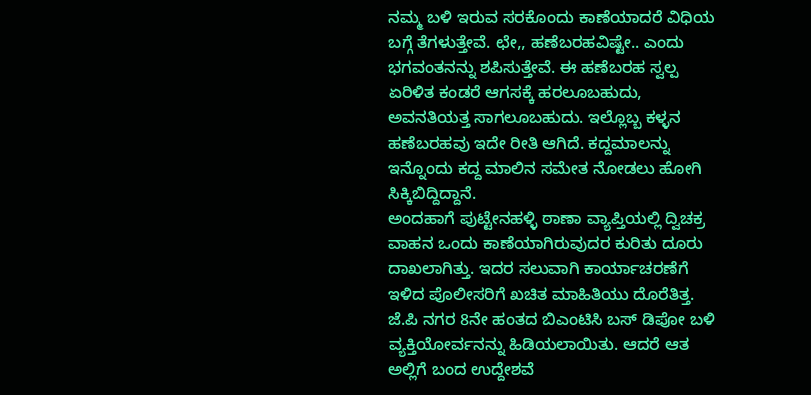ನಮ್ಮ ಬಳಿ ಇರುವ ಸರಕೊಂದು ಕಾಣೆಯಾದರೆ ವಿಧಿಯ ಬಗ್ಗೆ ತೆಗಳುತ್ತೇವೆ. ಛೇ,, ಹಣೆಬರಹವಿಷ್ಟೇ.. ಎಂದು ಭಗವಂತನನ್ನು ಶಪಿಸುತ್ತೇವೆ. ಈ ಹಣೆಬರಹ ಸ್ವಲ್ಪ ಏರಿಳಿತ ಕಂಡರೆ ಆಗಸಕ್ಕೆ ಹರಲೂಬಹುದು, ಅವನತಿಯತ್ತ ಸಾಗಲೂಬಹುದು. ಇಲ್ಲೊಬ್ಬ ಕಳ್ಳನ ಹಣೆಬರಹವು ಇದೇ ರೀತಿ ಆಗಿದೆ. ಕದ್ದಮಾಲನ್ನು ಇನ್ನೊಂದು ಕದ್ದ ಮಾಲಿನ ಸಮೇತ ನೋಡಲು ಹೋಗಿ ಸಿಕ್ಕಿಬಿದ್ದಿದ್ದಾನೆ.
ಅಂದಹಾಗೆ ಪುಟ್ಟೇನಹಳ್ಳಿ ಠಾಣಾ ವ್ಯಾಪ್ತಿಯಲ್ಲಿ ದ್ವಿಚಕ್ರ ವಾಹನ ಒಂದು ಕಾಣೆಯಾಗಿರುವುದರ ಕುರಿತು ದೂರು ದಾಖಲಾಗಿತ್ತು. ಇದರ ಸಲುವಾಗಿ ಕಾರ್ಯಾಚರಣೆಗೆ ಇಳಿದ ಪೊಲೀಸರಿಗೆ ಖಚಿತ ಮಾಹಿತಿಯು ದೊರೆತಿತ್ತ. ಜೆ.ಪಿ ನಗರ 8ನೇ ಹಂತದ ಬಿಎಂಟಿಸಿ ಬಸ್ ಡಿಪೋ ಬಳಿ ವ್ಯಕ್ತಿಯೋರ್ವನನ್ನು ಹಿಡಿಯಲಾಯಿತು. ಆದರೆ ಆತ ಅಲ್ಲಿಗೆ ಬಂದ ಉದ್ದೇಶವೆ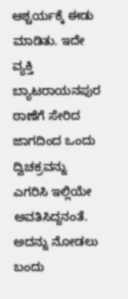ಆಶ್ಚರ್ಯಕ್ಕೆ ಈಡು ಮಾಡಿತು. ಇದೇ ವ್ಯಕ್ತಿ ಬ್ಯಾಟರಾಯನಪುರ ಠಾಣೆಗೆ ಸೇರಿದ ಜಾಗದಿಂದ ಒಂದು ದ್ವಿಚಕ್ರವನ್ನು ಎಗರಿಸಿ ಇಲ್ಲಿಯೇ ಅವತಿಸಿದ್ದನಂತೆ. ಅದನ್ನು ನೋಡಲು ಬಂದು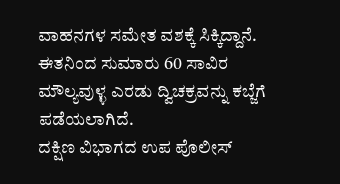ವಾಹನಗಳ ಸಮೇತ ವಶಕ್ಕೆ ಸಿಕ್ಕಿದ್ದಾನೆ. ಈತನಿಂದ ಸುಮಾರು 60 ಸಾವಿರ ಮೌಲ್ಯವುಳ್ಳ ಎರಡು ದ್ವಿಚಕ್ರವನ್ನು ಕಬ್ಜೆಗೆ ಪಡೆಯಲಾಗಿದೆ.
ದಕ್ಷಿಣ ವಿಭಾಗದ ಉಪ ಪೊಲೀಸ್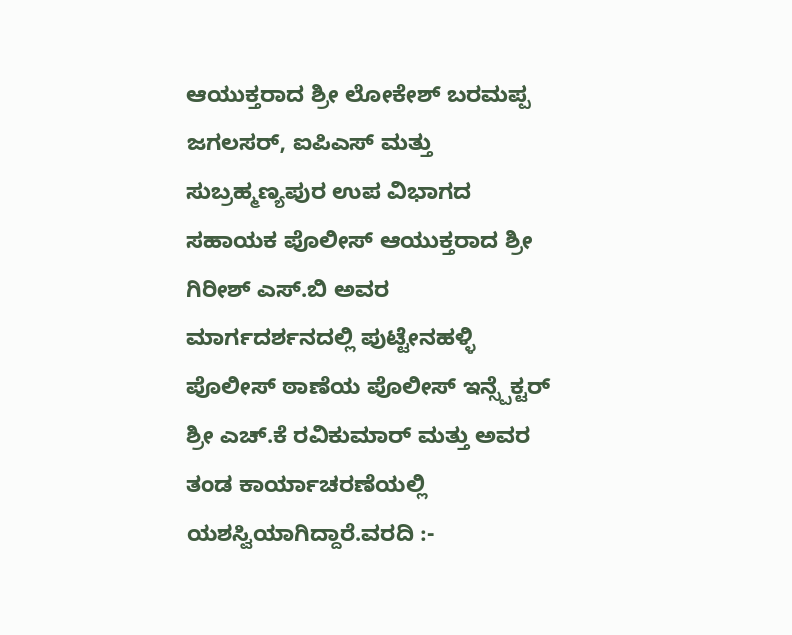ಆಯುಕ್ತರಾದ ಶ್ರೀ ಲೋಕೇಶ್ ಬರಮಪ್ಪ ಜಗಲಸರ್, ಐಪಿಎಸ್ ಮತ್ತು ಸುಬ್ರಹ್ಮಣ್ಯಪುರ ಉಪ ವಿಭಾಗದ ಸಹಾಯಕ ಪೊಲೀಸ್ ಆಯುಕ್ತರಾದ ಶ್ರೀ ಗಿರೀಶ್ ಎಸ್.ಬಿ ಅವರ ಮಾರ್ಗದರ್ಶನದಲ್ಲಿ ಪುಟ್ಟೇನಹಳ್ಳಿ ಪೊಲೀಸ್ ಠಾಣೆಯ ಪೊಲೀಸ್ ಇನ್ಸ್ಪೆಕ್ಟರ್ ಶ್ರೀ ಎಚ್.ಕೆ ರವಿಕುಮಾರ್ ಮತ್ತು ಅವರ ತಂಡ ಕಾರ್ಯಾಚರಣೆಯಲ್ಲಿ ಯಶಸ್ವಿಯಾಗಿದ್ದಾರೆ.ವರದಿ :-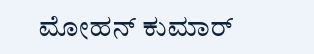ಮೋಹನ್ ಕುಮಾರ್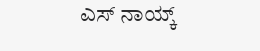ಎಸ್ ನಾಯ್ಕ್